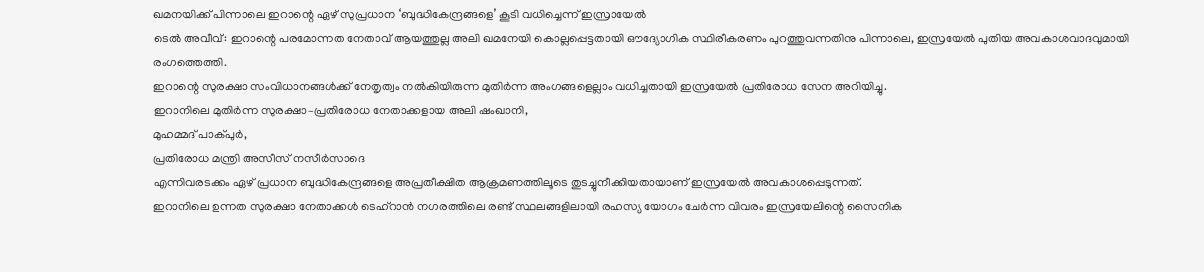ഖമനയിക്ക് പിന്നാലെ ഇറാന്റെ ഏഴ് സുപ്രധാന ‘ബുദ്ധികേന്ദ്രങ്ങളെ’ കൂടി വധിച്ചെന്ന് ഇസ്രായേൽ
ടെൽ അവീവ്: ഇറാന്റെ പരമോന്നത നേതാവ് ആയത്തുല്ല അലി ഖമനേയി കൊല്ലപ്പെട്ടതായി ഔദ്യോഗിക സ്ഥിരീകരണം പുറത്തുവന്നതിനു പിന്നാലെ, ഇസ്രയേൽ പുതിയ അവകാശവാദവുമായി രംഗത്തെത്തി.
ഇറാന്റെ സുരക്ഷാ സംവിധാനങ്ങൾക്ക് നേതൃത്വം നൽകിയിരുന്ന മുതിർന്ന അംഗങ്ങളെല്ലാം വധിച്ചതായി ഇസ്രയേൽ പ്രതിരോധ സേന അറിയിച്ചു.
ഇറാനിലെ മുതിർന്ന സുരക്ഷാ–പ്രതിരോധ നേതാക്കളായ അലി ഷംഖാനി,
മുഹമ്മദ് പാക്പുർ,
പ്രതിരോധ മന്ത്രി അസീസ് നസീർസാദെ
എന്നിവരടക്കം ഏഴ് പ്രധാന ബുദ്ധികേന്ദ്രങ്ങളെ അപ്രതീക്ഷിത ആക്രമണത്തിലൂടെ തുടച്ചുനീക്കിയതായാണ് ഇസ്രയേൽ അവകാശപ്പെടുന്നത്.
ഇറാനിലെ ഉന്നത സുരക്ഷാ നേതാക്കൾ ടെഹ്റാൻ നഗരത്തിലെ രണ്ട് സ്ഥലങ്ങളിലായി രഹസ്യ യോഗം ചേർന്ന വിവരം ഇസ്രയേലിന്റെ സൈനിക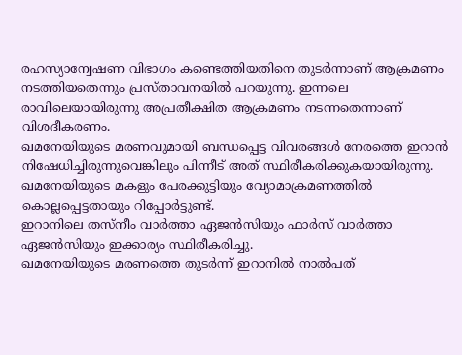രഹസ്യാന്വേഷണ വിഭാഗം കണ്ടെത്തിയതിനെ തുടർന്നാണ് ആക്രമണം നടത്തിയതെന്നും പ്രസ്താവനയിൽ പറയുന്നു. ഇന്നലെ രാവിലെയായിരുന്നു അപ്രതീക്ഷിത ആക്രമണം നടന്നതെന്നാണ് വിശദീകരണം.
ഖമനേയിയുടെ മരണവുമായി ബന്ധപ്പെട്ട വിവരങ്ങൾ നേരത്തെ ഇറാൻ നിഷേധിച്ചിരുന്നുവെങ്കിലും പിന്നീട് അത് സ്ഥിരീകരിക്കുകയായിരുന്നു.
ഖമനേയിയുടെ മകളും പേരക്കുട്ടിയും വ്യോമാക്രമണത്തിൽ കൊല്ലപ്പെട്ടതായും റിപ്പോർട്ടുണ്ട്.
ഇറാനിലെ തസ്നീം വാർത്താ ഏജൻസിയും ഫാർസ് വാർത്താ ഏജൻസിയും ഇക്കാര്യം സ്ഥിരീകരിച്ചു.
ഖമനേയിയുടെ മരണത്തെ തുടർന്ന് ഇറാനിൽ നാൽപത്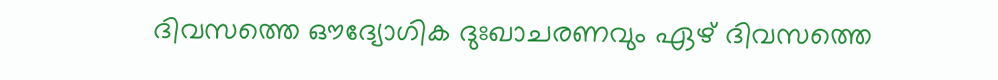ദിവസത്തെ ഔദ്യോഗിക ദുഃഖാചരണവും ഏഴ് ദിവസത്തെ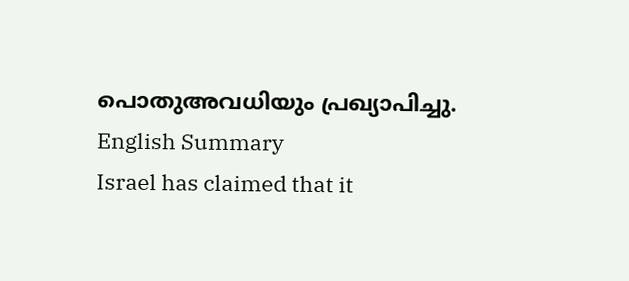പൊതുഅവധിയും പ്രഖ്യാപിച്ചു.
English Summary
Israel has claimed that it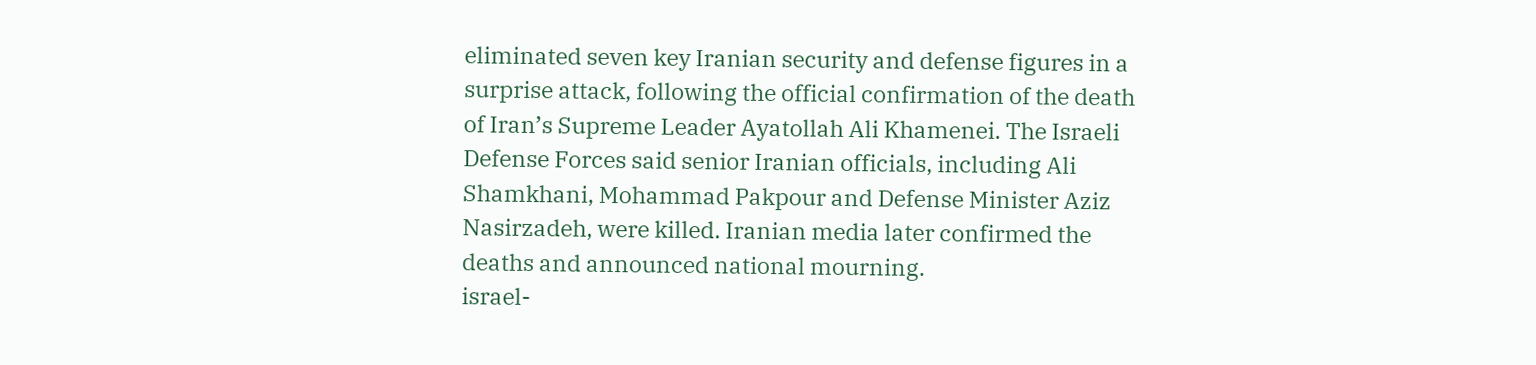eliminated seven key Iranian security and defense figures in a surprise attack, following the official confirmation of the death of Iran’s Supreme Leader Ayatollah Ali Khamenei. The Israeli Defense Forces said senior Iranian officials, including Ali Shamkhani, Mohammad Pakpour and Defense Minister Aziz Nasirzadeh, were killed. Iranian media later confirmed the deaths and announced national mourning.
israel-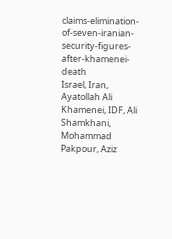claims-elimination-of-seven-iranian-security-figures-after-khamenei-death
Israel, Iran, Ayatollah Ali Khamenei, IDF, Ali Shamkhani, Mohammad Pakpour, Aziz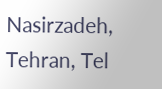Nasirzadeh, Tehran, Tel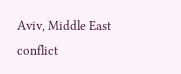Aviv, Middle East conflict